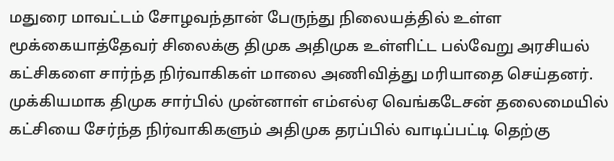மதுரை மாவட்டம் சோழவந்தான் பேருந்து நிலையத்தில் உள்ள மூக்கையாத்தேவர் சிலைக்கு திமுக அதிமுக உள்ளிட்ட பல்வேறு அரசியல் கட்சிகளை சார்ந்த நிர்வாகிகள் மாலை அணிவித்து மரியாதை செய்தனர். முக்கியமாக திமுக சார்பில் முன்னாள் எம்எல்ஏ வெங்கடேசன் தலைமையில் கட்சியை சேர்ந்த நிர்வாகிகளும் அதிமுக தரப்பில் வாடிப்பட்டி தெற்கு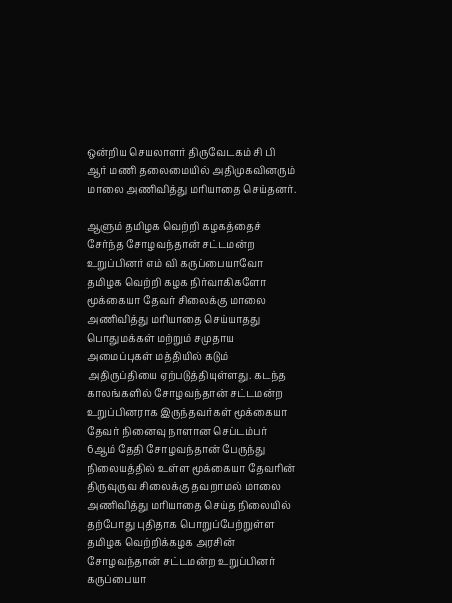ஒன்றிய செயலாளர் திருவேடகம் சி பி ஆர் மணி தலைமையில் அதிமுகவினரும் மாலை அணிவித்து மரியாதை செய்தனர்.

ஆளும் தமிழக வெற்றி கழகத்தைச் சேர்ந்த சோழவந்தான் சட்டமன்ற உறுப்பினர் எம் வி கருப்பையாவோ தமிழக வெற்றி கழக நிர்வாகிகளோ மூக்கையா தேவர் சிலைக்கு மாலை அணிவித்து மரியாதை செய்யாதது பொதுமக்கள் மற்றும் சமுதாய அமைப்புகள் மத்தியில் கடும் அதிருப்தியை ஏற்படுத்தியுள்ளது. கடந்த காலங்களில் சோழவந்தான் சட்டமன்ற உறுப்பினராக இருந்தவர்கள் மூக்கையா தேவர் நினைவு நாளான செப்டம்பர் 6ஆம் தேதி சோழவந்தான் பேருந்து நிலையத்தில் உள்ள மூக்கையா தேவரின் திருவுருவ சிலைக்கு தவறாமல் மாலை அணிவித்து மரியாதை செய்த நிலையில் தற்போது புதிதாக பொறுப்பேற்றுள்ள தமிழக வெற்றிக்கழக அரசின் சோழவந்தான் சட்டமன்ற உறுப்பினர் கருப்பையா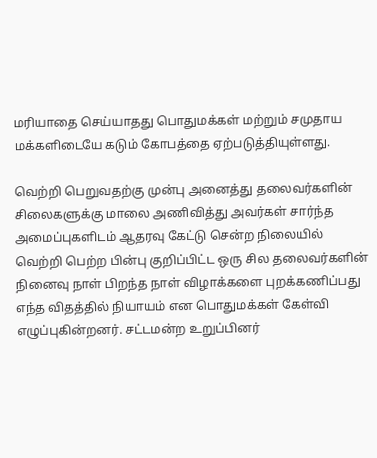மரியாதை செய்யாதது பொதுமக்கள் மற்றும் சமுதாய மக்களிடையே கடும் கோபத்தை ஏற்படுத்தியுள்ளது.

வெற்றி பெறுவதற்கு முன்பு அனைத்து தலைவர்களின் சிலைகளுக்கு மாலை அணிவித்து அவர்கள் சார்ந்த அமைப்புகளிடம் ஆதரவு கேட்டு சென்ற நிலையில் வெற்றி பெற்ற பின்பு குறிப்பிட்ட ஒரு சில தலைவர்களின் நினைவு நாள் பிறந்த நாள் விழாக்களை புறக்கணிப்பது எந்த விதத்தில் நியாயம் என பொதுமக்கள் கேள்வி எழுப்புகின்றனர். சட்டமன்ற உறுப்பினர்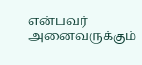என்பவர் அனைவருக்கும்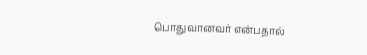பொதுவானவர் என்பதால்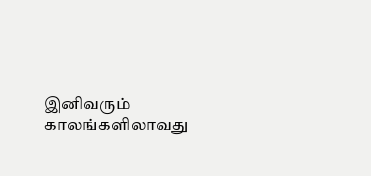இனிவரும் காலங்களிலாவது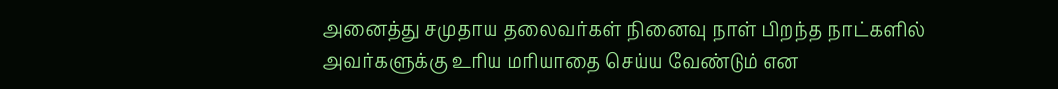அனைத்து சமுதாய தலைவர்கள் நினைவு நாள் பிறந்த நாட்களில் அவர்களுக்கு உரிய மரியாதை செய்ய வேண்டும் என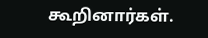கூறினார்கள்.